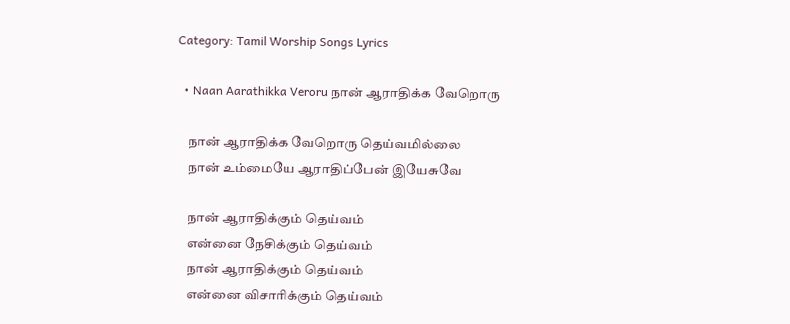Category: Tamil Worship Songs Lyrics

  • Naan Aarathikka Veroru நான் ஆராதிக்க வேறொரு

    நான் ஆராதிக்க வேறொரு தெய்வமில்லை
    நான் உம்மையே ஆராதிப்பேன் இயேசுவே

    நான் ஆராதிக்கும் தெய்வம்
    என்னை நேசிக்கும் தெய்வம்
    நான் ஆராதிக்கும் தெய்வம்
    என்னை விசாரிக்கும் தெய்வம்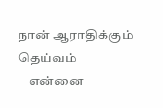நான் ஆராதிக்கும் தெய்வம்
    என்னை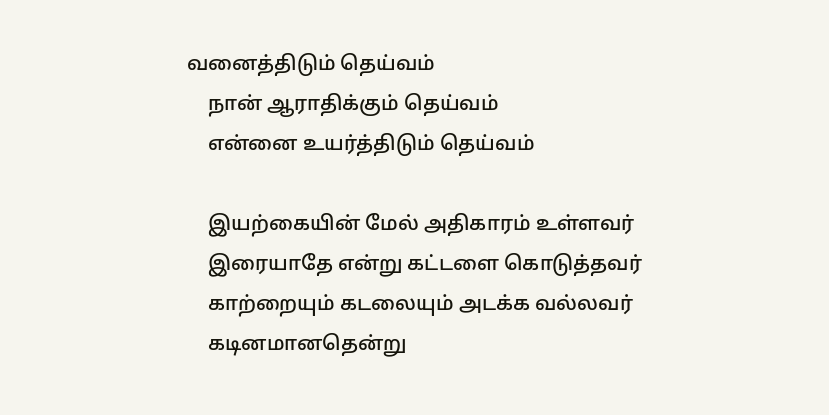வனைத்திடும் தெய்வம்
    நான் ஆராதிக்கும் தெய்வம்
    என்னை உயர்த்திடும் தெய்வம்

    இயற்கையின் மேல் அதிகாரம் உள்ளவர்
    இரையாதே என்று கட்டளை கொடுத்தவர்
    காற்றையும் கடலையும் அடக்க வல்லவர்
    கடினமானதென்று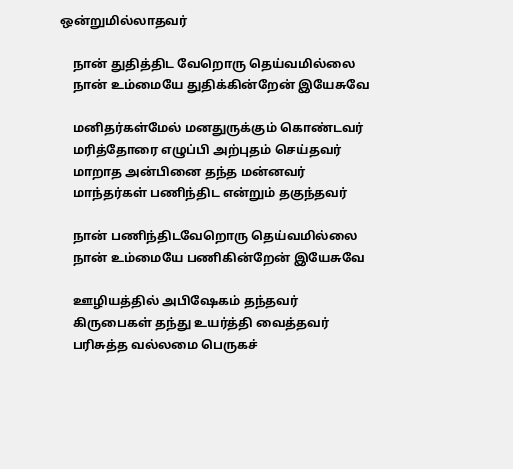ஒன்றுமில்லாதவர்

    நான் துதித்திட வேறொரு தெய்வமில்லை
    நான் உம்மையே துதிக்கின்றேன் இயேசுவே

    மனிதர்கள்மேல் மனதுருக்கும் கொண்டவர்
    மரித்தோரை எழுப்பி அற்புதம் செய்தவர்
    மாறாத அன்பினை தந்த மன்னவர்
    மாந்தர்கள் பணிந்திட என்றும் தகுந்தவர்

    நான் பணிந்திடவேறொரு தெய்வமில்லை
    நான் உம்மையே பணிகின்றேன் இயேசுவே

    ஊழியத்தில் அபிஷேகம் தந்தவர்
    கிருபைகள் தந்து உயர்த்தி வைத்தவர்
    பரிசுத்த வல்லமை பெருகச்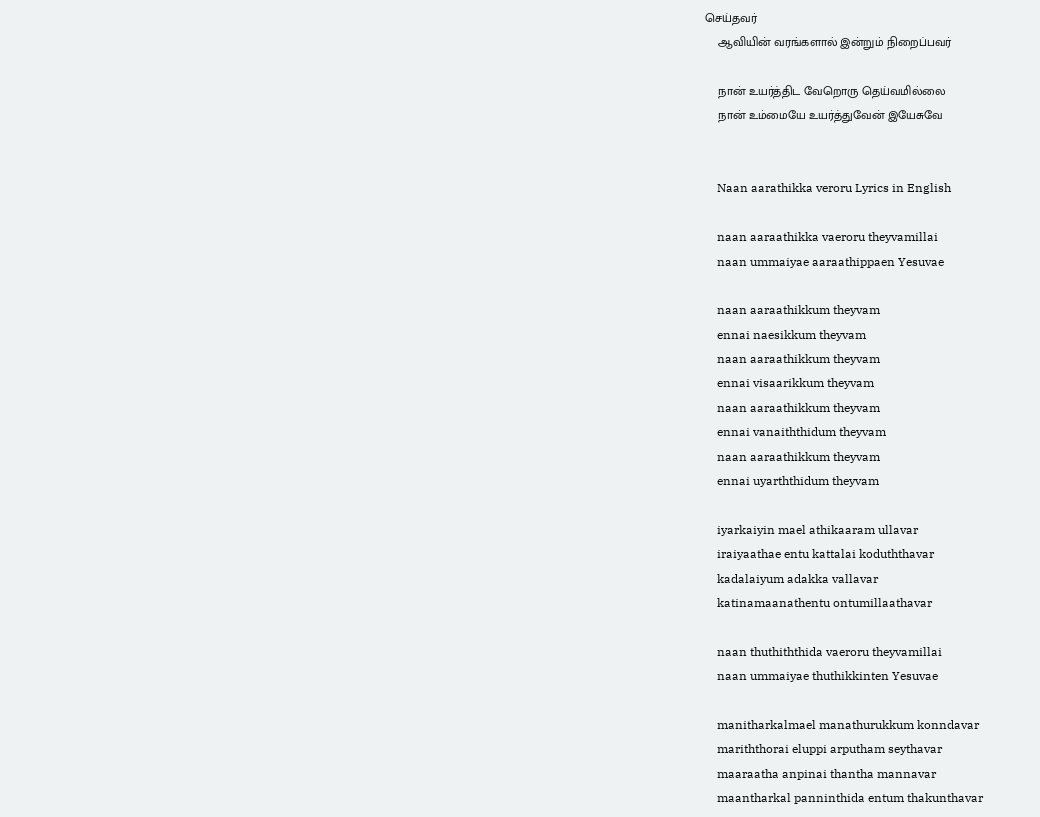செய்தவர்
    ஆவியின் வரங்களால் இன்றும் நிறைப்பவர்

    நான் உயர்த்திட வேறொரு தெய்வமில்லை
    நான் உம்மையே உயர்த்துவேன் இயேசுவே


    Naan aarathikka veroru Lyrics in English

    naan aaraathikka vaeroru theyvamillai
    naan ummaiyae aaraathippaen Yesuvae

    naan aaraathikkum theyvam
    ennai naesikkum theyvam
    naan aaraathikkum theyvam
    ennai visaarikkum theyvam
    naan aaraathikkum theyvam
    ennai vanaiththidum theyvam
    naan aaraathikkum theyvam
    ennai uyarththidum theyvam

    iyarkaiyin mael athikaaram ullavar
    iraiyaathae entu kattalai koduththavar
    kadalaiyum adakka vallavar
    katinamaanathentu ontumillaathavar

    naan thuthiththida vaeroru theyvamillai
    naan ummaiyae thuthikkinten Yesuvae

    manitharkalmael manathurukkum konndavar
    mariththorai eluppi arputham seythavar
    maaraatha anpinai thantha mannavar
    maantharkal panninthida entum thakunthavar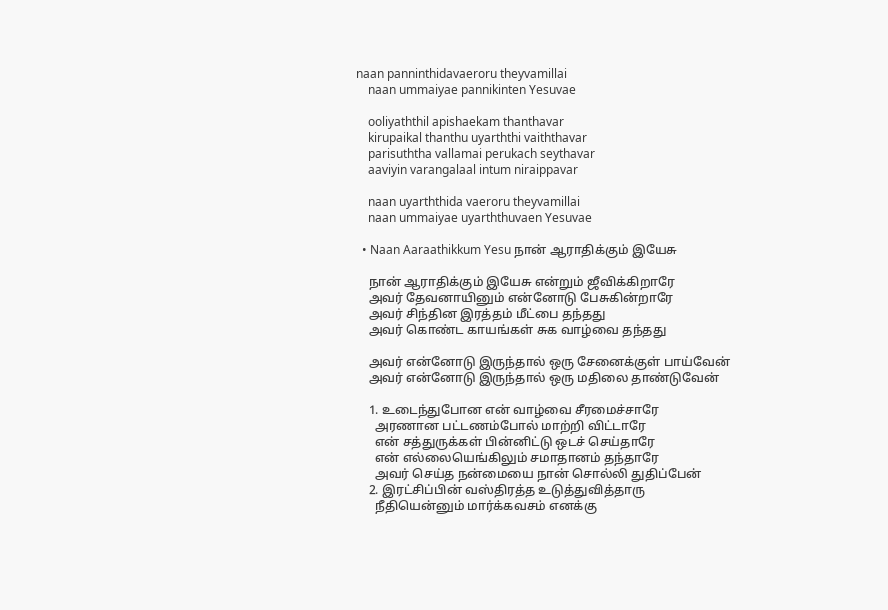naan panninthidavaeroru theyvamillai
    naan ummaiyae pannikinten Yesuvae

    ooliyaththil apishaekam thanthavar
    kirupaikal thanthu uyarththi vaiththavar
    parisuththa vallamai perukach seythavar
    aaviyin varangalaal intum niraippavar

    naan uyarththida vaeroru theyvamillai
    naan ummaiyae uyarththuvaen Yesuvae

  • Naan Aaraathikkum Yesu நான் ஆராதிக்கும் இயேசு

    நான் ஆராதிக்கும் இயேசு என்றும் ஜீவிக்கிறாரே
    அவர் தேவனாயினும் என்னோடு பேசுகின்றாரே
    அவர் சிந்தின இரத்தம் மீட்பை தந்தது
    அவர் கொண்ட காயங்கள் சுக வாழ்வை தந்தது

    அவர் என்னோடு இருந்தால் ஒரு சேனைக்குள் பாய்வேன்
    அவர் என்னோடு இருந்தால் ஒரு மதிலை தாண்டுவேன்

    1. உடைந்துபோன என் வாழ்வை சீரமைச்சாரே
      அரணான பட்டணம்போல் மாற்றி விட்டாரே
      என் சத்துருக்கள் பின்னிட்டு ஒடச் செய்தாரே
      என் எல்லையெங்கிலும் சமாதானம் தந்தாரே
      அவர் செய்த நன்மையை நான் சொல்லி துதிப்பேன்
    2. இரட்சிப்பின் வஸ்திரத்த உடுத்துவித்தாரு
      நீதியென்னும் மார்க்கவசம் எனக்கு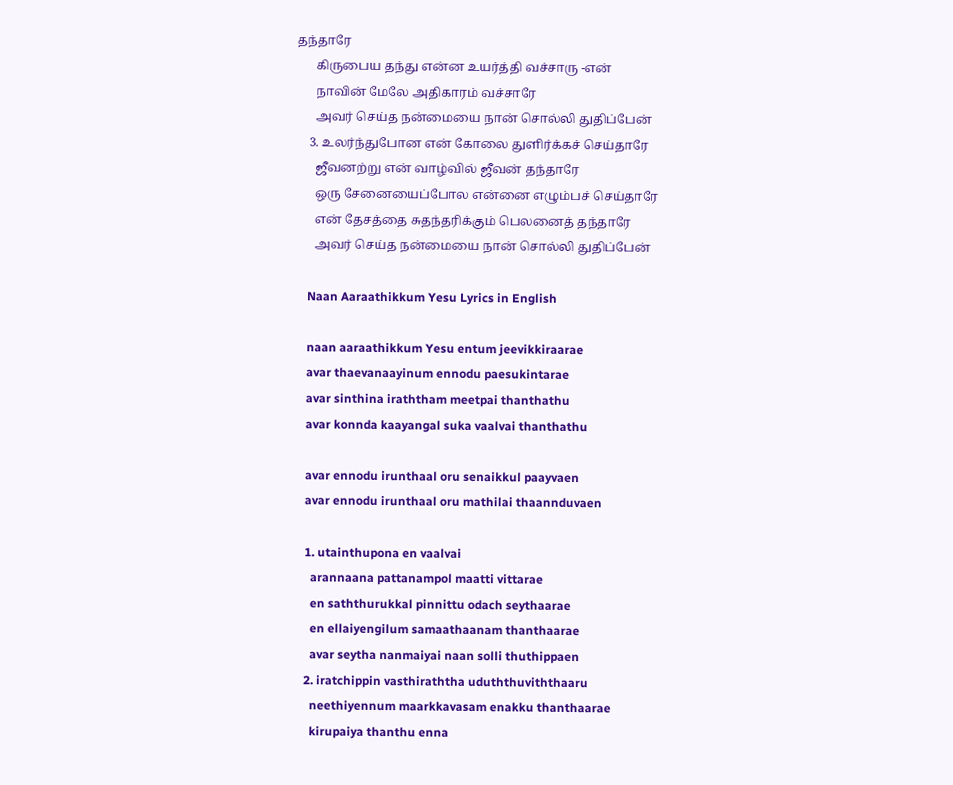தந்தாரே
      கிருபைய தந்து என்ன உயர்த்தி வச்சாரு -என்
      நாவின் மேலே அதிகாரம் வச்சாரே
      அவர் செய்த நன்மையை நான் சொல்லி துதிப்பேன்
    3. உலர்ந்துபோன என் கோலை துளிர்க்கச் செய்தாரே
      ஜீவனற்று என் வாழ்வில் ஜீவன் தந்தாரே
      ஒரு சேனையைப்போல என்னை எழும்பச் செய்தாரே
      என் தேசத்தை சுதந்தரிக்கும் பெலனைத் தந்தாரே
      அவர் செய்த நன்மையை நான் சொல்லி துதிப்பேன்

    Naan Aaraathikkum Yesu Lyrics in English

    naan aaraathikkum Yesu entum jeevikkiraarae
    avar thaevanaayinum ennodu paesukintarae
    avar sinthina iraththam meetpai thanthathu
    avar konnda kaayangal suka vaalvai thanthathu

    avar ennodu irunthaal oru senaikkul paayvaen
    avar ennodu irunthaal oru mathilai thaannduvaen

    1. utainthupona en vaalvai
      arannaana pattanampol maatti vittarae
      en saththurukkal pinnittu odach seythaarae
      en ellaiyengilum samaathaanam thanthaarae
      avar seytha nanmaiyai naan solli thuthippaen
    2. iratchippin vasthiraththa uduththuviththaaru
      neethiyennum maarkkavasam enakku thanthaarae
      kirupaiya thanthu enna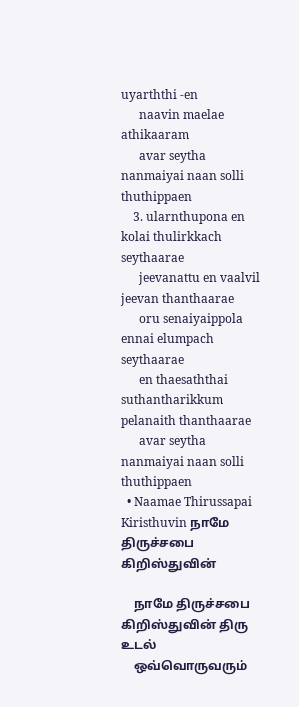uyarththi -en
      naavin maelae athikaaram
      avar seytha nanmaiyai naan solli thuthippaen
    3. ularnthupona en kolai thulirkkach seythaarae
      jeevanattu en vaalvil jeevan thanthaarae
      oru senaiyaippola ennai elumpach seythaarae
      en thaesaththai suthantharikkum pelanaith thanthaarae
      avar seytha nanmaiyai naan solli thuthippaen
  • Naamae Thirussapai Kiristhuvin நாமே திருச்சபை கிறிஸ்துவின்

    நாமே திருச்சபை கிறிஸ்துவின் திரு உடல்
    ஒவ்வொருவரும்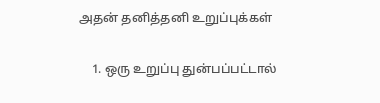அதன் தனித்தனி உறுப்புக்கள்

    1. ஒரு உறுப்பு துன்பப்பட்டால்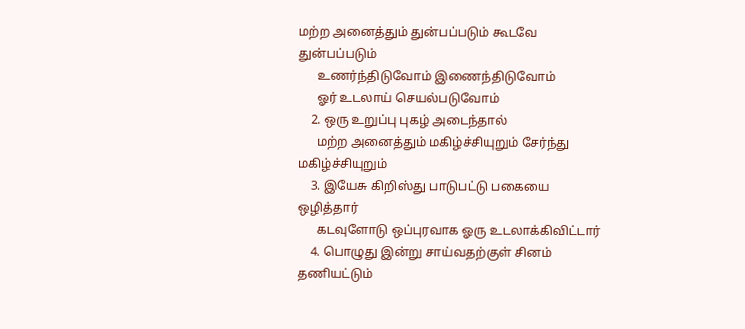மற்ற அனைத்தும் துன்பப்படும் கூடவே துன்பப்படும்
      உணர்ந்திடுவோம் இணைந்திடுவோம்
      ஓர் உடலாய் செயல்படுவோம்
    2. ஒரு உறுப்பு புகழ் அடைந்தால்
      மற்ற அனைத்தும் மகிழ்ச்சியுறும் சேர்ந்து மகிழ்ச்சியுறும்
    3. இயேசு கிறிஸ்து பாடுபட்டு பகையை ஒழித்தார்
      கடவுளோடு ஒப்புரவாக ஓரு உடலாக்கிவிட்டார்
    4. பொழுது இன்று சாய்வதற்குள் சினம் தணியட்டும்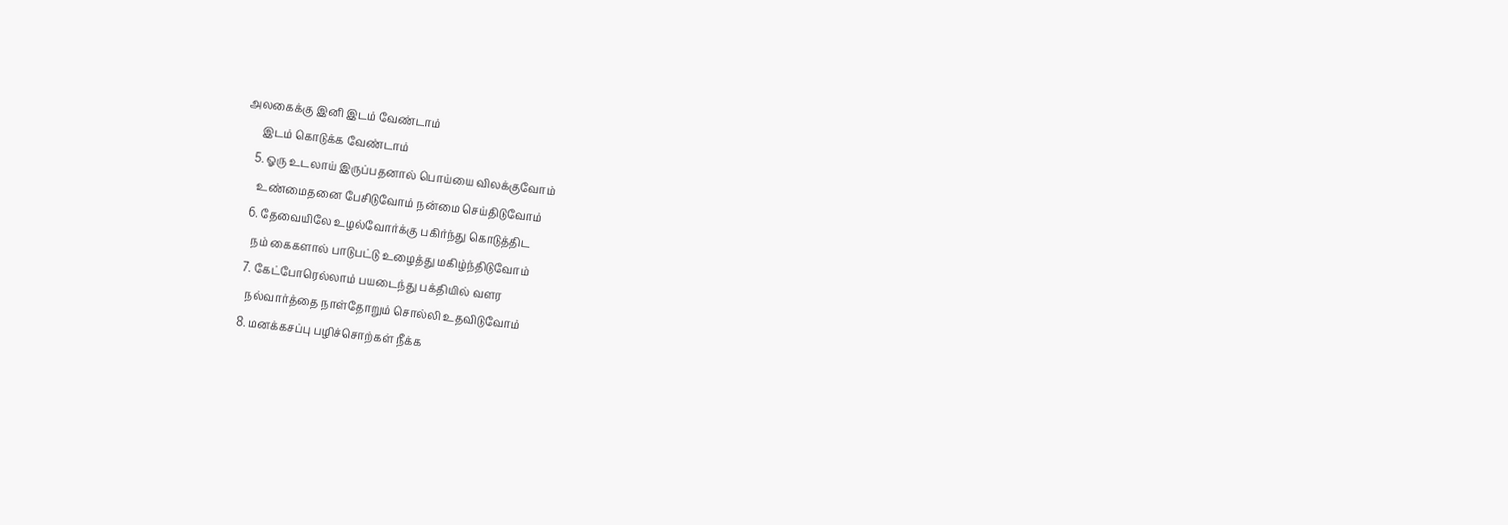அலகைக்கு இனி இடம் வேண்டாம்
      இடம் கொடுக்க வேண்டாம்
    5. ஓரு உடலாய் இருப்பதனால் பொய்யை விலக்குவோம்
      உண்மைதனை பேசிடுவோம் நன்மை செய்திடுவோம்
    6. தேவையிலே உழல்வோர்க்கு பகிர்ந்து கொடுத்திட
      நம் கைகளால் பாடுபட்டு உழைத்து மகிழ்ந்திடுவோம்
    7. கேட்போரெல்லாம் பயடைந்து பக்தியில் வளர
      நல்வார்த்தை நாள்தோறும் சொல்லி உதவிடுவோம்
    8. மனக்கசப்பு பழிச்சொற்கள் நீக்க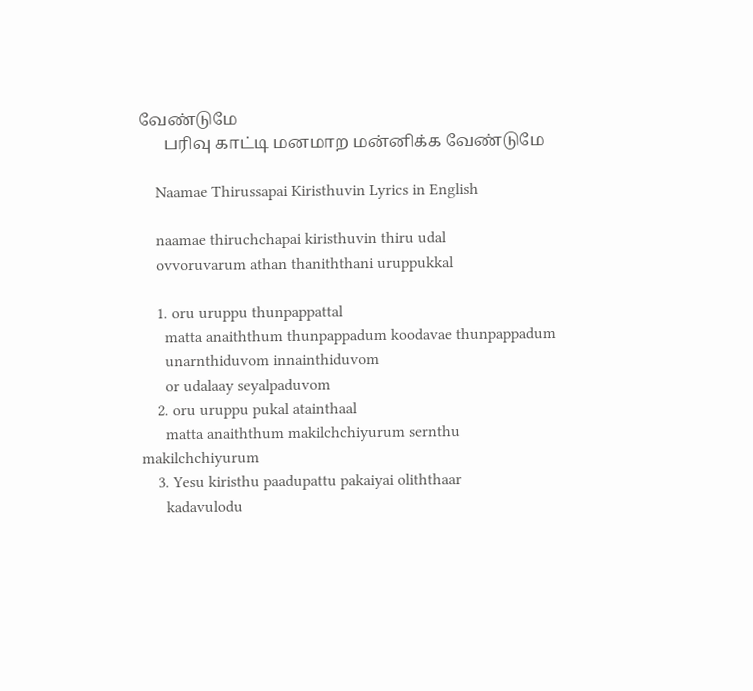வேண்டுமே
      பரிவு காட்டி மனமாற மன்னிக்க வேண்டுமே

    Naamae Thirussapai Kiristhuvin Lyrics in English

    naamae thiruchchapai kiristhuvin thiru udal
    ovvoruvarum athan thaniththani uruppukkal

    1. oru uruppu thunpappattal
      matta anaiththum thunpappadum koodavae thunpappadum
      unarnthiduvom innainthiduvom
      or udalaay seyalpaduvom
    2. oru uruppu pukal atainthaal
      matta anaiththum makilchchiyurum sernthu makilchchiyurum
    3. Yesu kiristhu paadupattu pakaiyai oliththaar
      kadavulodu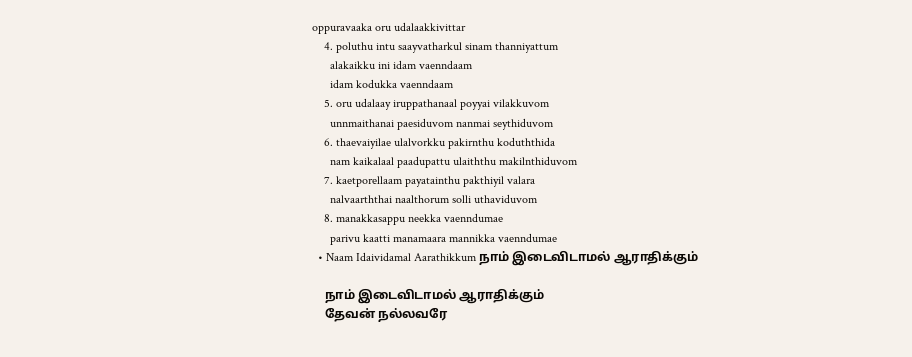oppuravaaka oru udalaakkivittar
    4. poluthu intu saayvatharkul sinam thanniyattum
      alakaikku ini idam vaenndaam
      idam kodukka vaenndaam
    5. oru udalaay iruppathanaal poyyai vilakkuvom
      unnmaithanai paesiduvom nanmai seythiduvom
    6. thaevaiyilae ulalvorkku pakirnthu koduththida
      nam kaikalaal paadupattu ulaiththu makilnthiduvom
    7. kaetporellaam payatainthu pakthiyil valara
      nalvaarththai naalthorum solli uthaviduvom
    8. manakkasappu neekka vaenndumae
      parivu kaatti manamaara mannikka vaenndumae
  • Naam Idaividamal Aarathikkum நாம் இடைவிடாமல் ஆராதிக்கும்

    நாம் இடைவிடாமல் ஆராதிக்கும்
    தேவன் நல்லவரே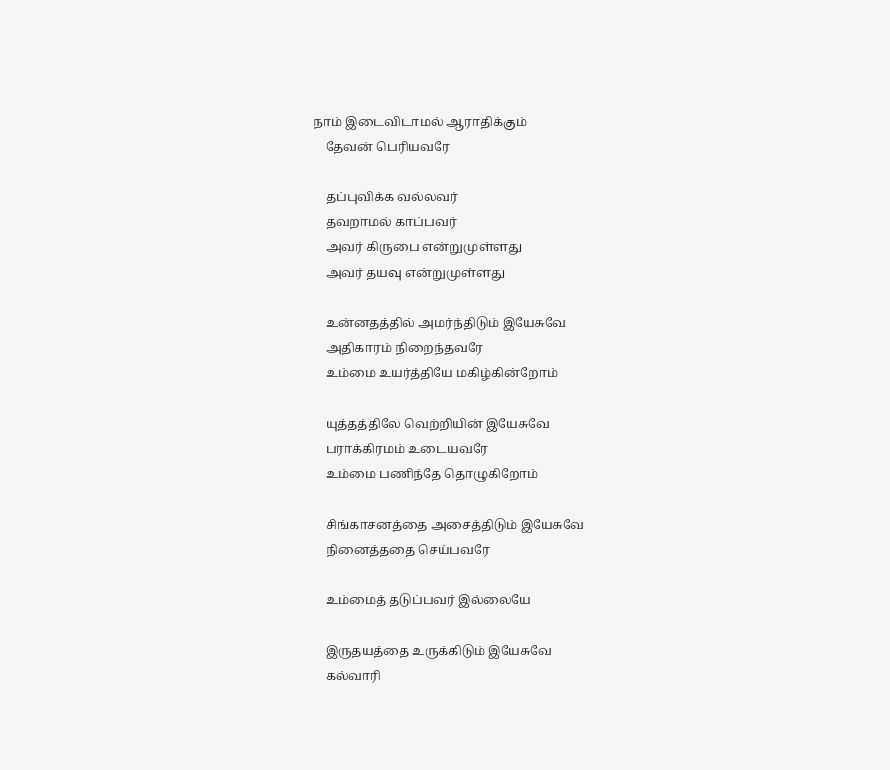நாம் இடைவிடாமல் ஆராதிக்கும்
    தேவன் பெரியவரே

    தப்புவிக்க வல்லவர்
    தவறாமல் காப்பவர்
    அவர் கிருபை என்றுமுள்ளது
    அவர் தயவு என்றுமுள்ளது

    உன்னதத்தில் அமர்ந்திடும் இயேசுவே
    அதிகாரம் நிறைந்தவரே
    உம்மை உயர்த்தியே மகிழ்கின்றோம்

    யுத்தத்திலே வெற்றியின் இயேசுவே
    பராக்கிரமம் உடையவரே
    உம்மை பணிந்தே தொழுகிறோம்

    சிங்காசனத்தை அசைத்திடும் இயேசுவே
    நினைத்ததை செய்பவரே

    உம்மைத் தடுப்பவர் இல்லையே

    இருதயத்தை உருக்கிடும் இயேசுவே
    கல்வாரி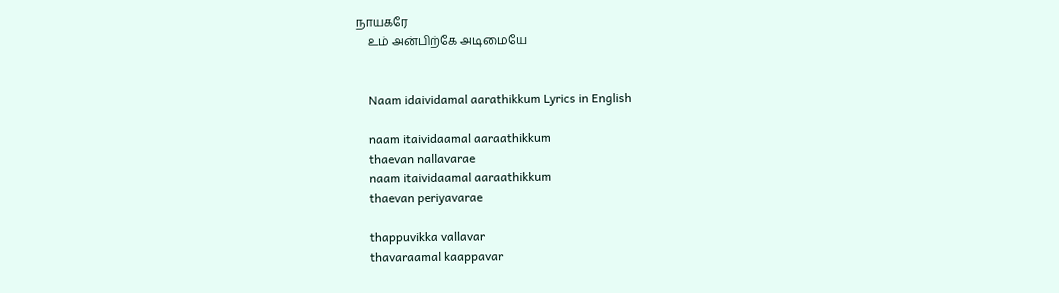நாயகரே
    உம் அன்பிற்கே அடிமையே


    Naam idaividamal aarathikkum Lyrics in English

    naam itaividaamal aaraathikkum
    thaevan nallavarae
    naam itaividaamal aaraathikkum
    thaevan periyavarae

    thappuvikka vallavar
    thavaraamal kaappavar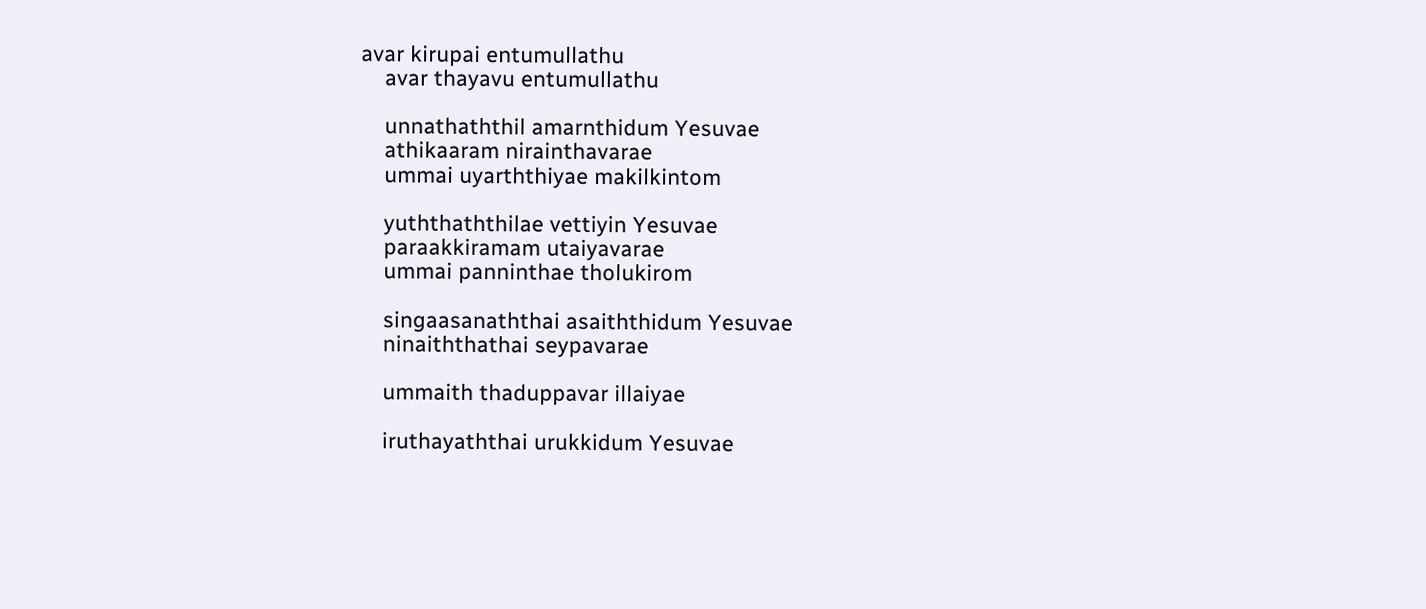avar kirupai entumullathu
    avar thayavu entumullathu

    unnathaththil amarnthidum Yesuvae
    athikaaram nirainthavarae
    ummai uyarththiyae makilkintom

    yuththaththilae vettiyin Yesuvae
    paraakkiramam utaiyavarae
    ummai panninthae tholukirom

    singaasanaththai asaiththidum Yesuvae
    ninaiththathai seypavarae

    ummaith thaduppavar illaiyae

    iruthayaththai urukkidum Yesuvae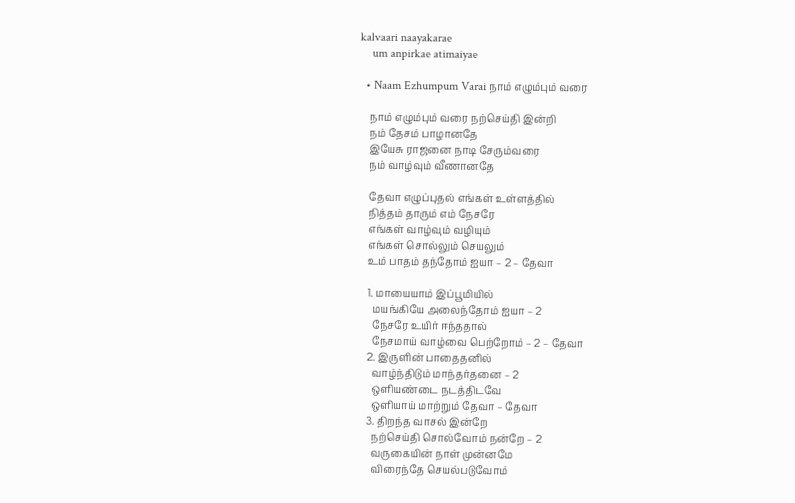kalvaari naayakarae
    um anpirkae atimaiyae

  • Naam Ezhumpum Varai நாம் எழும்பும் வரை

    நாம் எழும்பும் வரை நற்செய்தி இன்றி
    நம் தேசம் பாழானதே
    இயேசு ராஜனை நாடி சேரும்வரை
    நம் வாழ்வும் வீணானதே

    தேவா எழுப்புதல் எங்கள் உள்ளத்தில்
    நித்தம் தாரும் எம் நேசரே
    எங்கள் வாழ்வும் வழியும்
    எங்கள் சொல்லும் செயலும்
    உம் பாதம் தந்தோம் ஐயா – 2 – தேவா

    1. மாயையாம் இப்பூமியில்
      மயங்கியே அலைந்தோம் ஐயா – 2
      நேசரே உயிர் ஈந்ததால்
      நேசமாய் வாழ்வை பெற்றோம் – 2 – தேவா
    2. இருளின் பாதைதனில்
      வாழ்ந்திடும் மாந்தர்தனை – 2
      ஒளியண்டை நடத்திடவே
      ஒளியாய் மாற்றும் தேவா – தேவா
    3. திறந்த வாசல் இன்றே
      நற்செய்தி சொல்வோம் நன்றே – 2
      வருகையின் நாள் முன்னமே
      விரைந்தே செயல்படுவோம்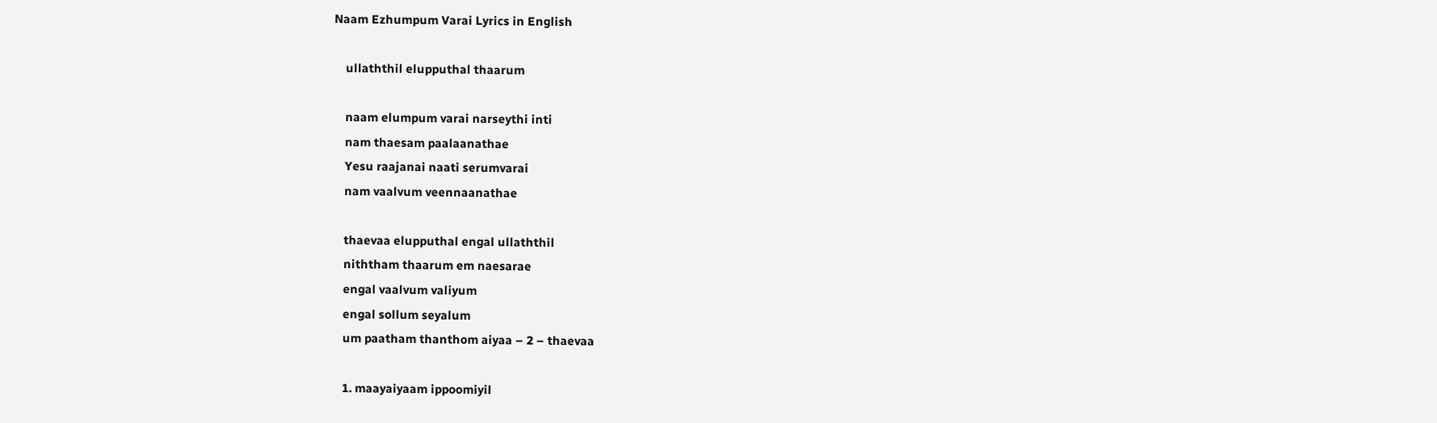Naam Ezhumpum Varai Lyrics in English

    ullaththil elupputhal thaarum

    naam elumpum varai narseythi inti
    nam thaesam paalaanathae
    Yesu raajanai naati serumvarai
    nam vaalvum veennaanathae

    thaevaa elupputhal engal ullaththil
    niththam thaarum em naesarae
    engal vaalvum valiyum
    engal sollum seyalum
    um paatham thanthom aiyaa – 2 – thaevaa

    1. maayaiyaam ippoomiyil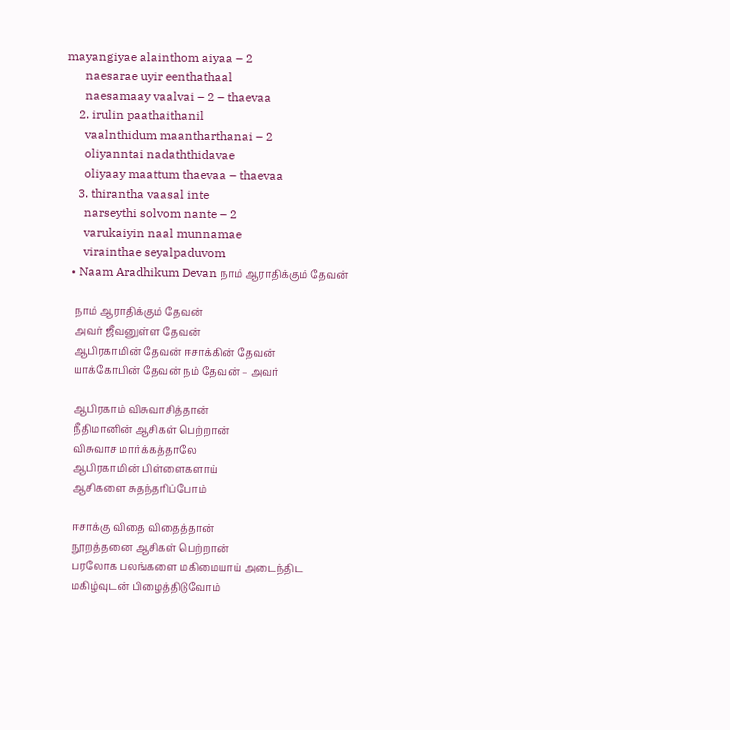mayangiyae alainthom aiyaa – 2
      naesarae uyir eenthathaal
      naesamaay vaalvai – 2 – thaevaa
    2. irulin paathaithanil
      vaalnthidum maantharthanai – 2
      oliyanntai nadaththidavae
      oliyaay maattum thaevaa – thaevaa
    3. thirantha vaasal inte
      narseythi solvom nante – 2
      varukaiyin naal munnamae
      virainthae seyalpaduvom
  • Naam Aradhikum Devan நாம் ஆராதிக்கும் தேவன்

    நாம் ஆராதிக்கும் தேவன்
    அவர் ஜீவனுள்ள தேவன்
    ஆபிரகாமின் தேவன் ஈசாக்கின் தேவன்
    யாக்கோபின் தேவன் நம் தேவன் – அவர்

    ஆபிரகாம் விசுவாசித்தான்
    நீதிமானின் ஆசிகள் பெற்றான்
    விசுவாச மார்க்கத்தாலே
    ஆபிரகாமின் பிள்ளைகளாய்
    ஆசிகளை சுதந்தரிப்போம்

    ஈசாக்கு விதை விதைத்தான்
    நூறத்தனை ஆசிகள் பெற்றான்
    பரலோக பலங்களை மகிமையாய் அடைந்திட
    மகிழ்வுடன் பிழைத்திடுவோம்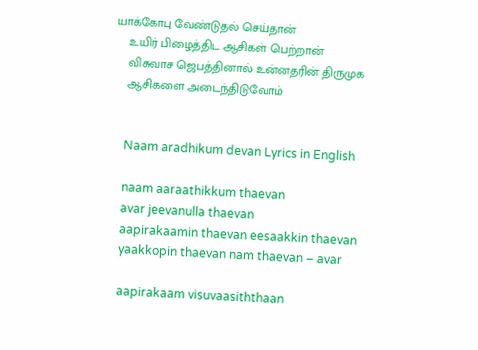யாக்கோபு வேண்டுதல் செய்தான்
    உயிர் பிழைத்திட ஆசிகள் பெற்றான்
    விசுவாச ஜெபத்தினால் உன்னதரின் திருமுக
    ஆசிகளை அடைந்திடுவோம்


    Naam aradhikum devan Lyrics in English

    naam aaraathikkum thaevan
    avar jeevanulla thaevan
    aapirakaamin thaevan eesaakkin thaevan
    yaakkopin thaevan nam thaevan – avar

    aapirakaam visuvaasiththaan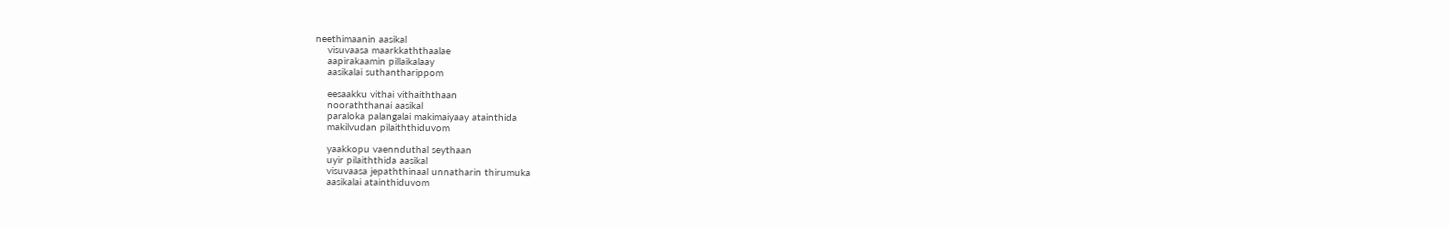neethimaanin aasikal
    visuvaasa maarkkaththaalae
    aapirakaamin pillaikalaay
    aasikalai suthantharippom

    eesaakku vithai vithaiththaan
    nooraththanai aasikal
    paraloka palangalai makimaiyaay atainthida
    makilvudan pilaiththiduvom

    yaakkopu vaennduthal seythaan
    uyir pilaiththida aasikal
    visuvaasa jepaththinaal unnatharin thirumuka
    aasikalai atainthiduvom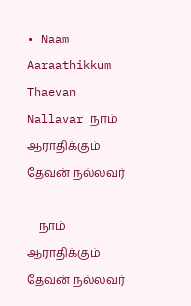• Naam Aaraathikkum Thaevan Nallavar நாம் ஆராதிக்கும் தேவன் நல்லவர்

    நாம் ஆராதிக்கும் தேவன் நல்லவர்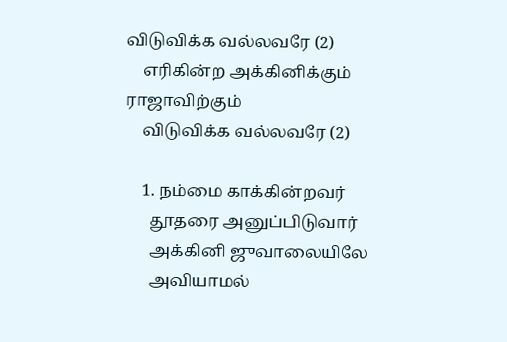விடுவிக்க வல்லவரே (2)
    எரிகின்ற அக்கினிக்கும் ராஜாவிற்கும்
    விடுவிக்க வல்லவரே (2)

    1. நம்மை காக்கின்றவர்
      தூதரை அனுப்பிடுவார்
      அக்கினி ஜுவாலையிலே
      அவியாமல்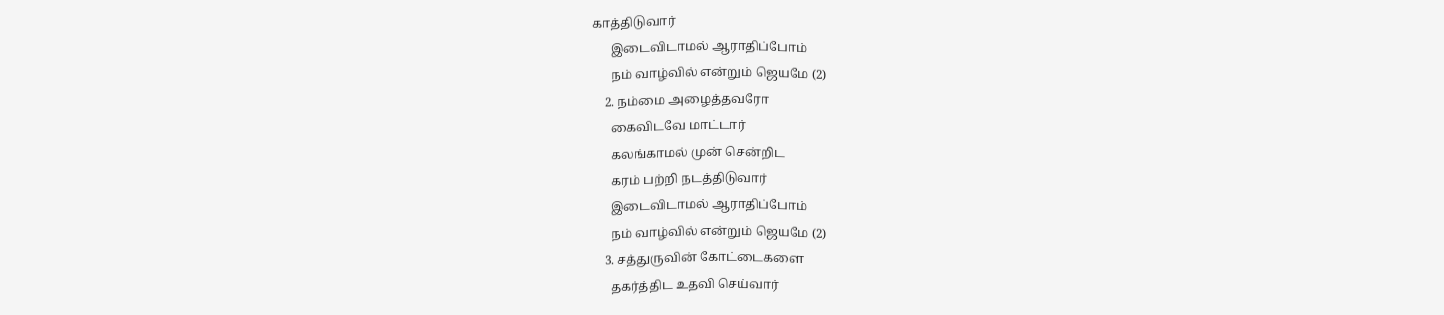காத்திடுவார்
      இடைவிடாமல் ஆராதிப்போம்
      நம் வாழ்வில் என்றும் ஜெயமே (2)
    2. நம்மை அழைத்தவரோ
      கைவிடவே மாட்டார்
      கலங்காமல் முன் சென்றிட
      கரம் பற்றி நடத்திடுவார்
      இடைவிடாமல் ஆராதிப்போம்
      நம் வாழ்வில் என்றும் ஜெயமே (2)
    3. சத்துருவின் கோட்டைகளை
      தகர்த்திட உதவி செய்வார்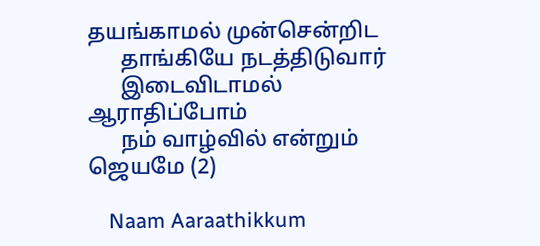தயங்காமல் முன்சென்றிட
      தாங்கியே நடத்திடுவார்
      இடைவிடாமல் ஆராதிப்போம்
      நம் வாழ்வில் என்றும் ஜெயமே (2)

    Naam Aaraathikkum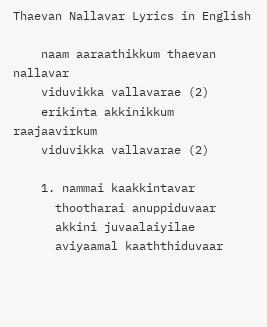Thaevan Nallavar Lyrics in English

    naam aaraathikkum thaevan nallavar
    viduvikka vallavarae (2)
    erikinta akkinikkum raajaavirkum
    viduvikka vallavarae (2)

    1. nammai kaakkintavar
      thootharai anuppiduvaar
      akkini juvaalaiyilae
      aviyaamal kaaththiduvaar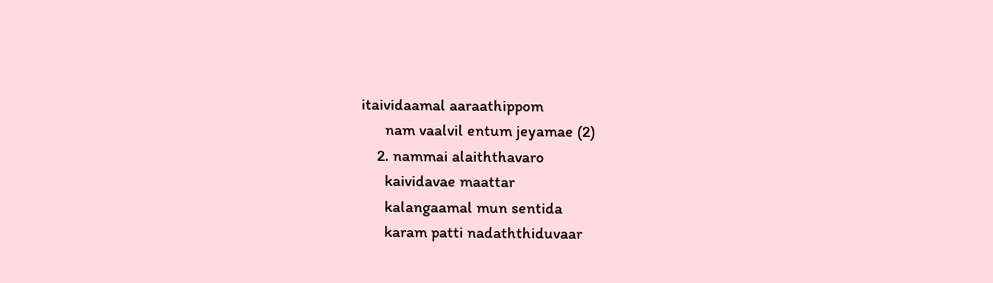itaividaamal aaraathippom
      nam vaalvil entum jeyamae (2)
    2. nammai alaiththavaro
      kaividavae maattar
      kalangaamal mun sentida
      karam patti nadaththiduvaar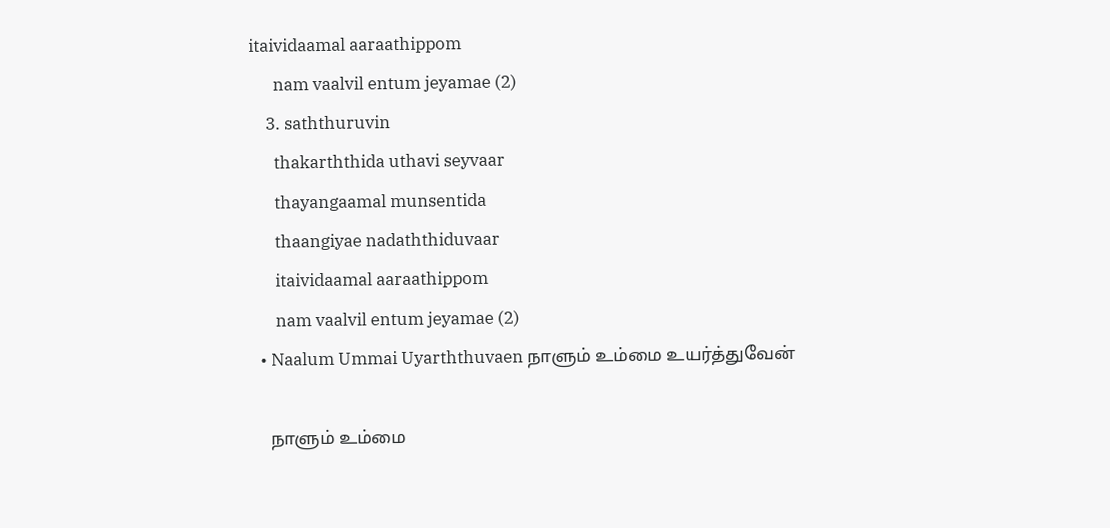itaividaamal aaraathippom
      nam vaalvil entum jeyamae (2)
    3. saththuruvin
      thakarththida uthavi seyvaar
      thayangaamal munsentida
      thaangiyae nadaththiduvaar
      itaividaamal aaraathippom
      nam vaalvil entum jeyamae (2)
  • Naalum Ummai Uyarththuvaen நாளும் உம்மை உயர்த்துவேன்

    நாளும் உம்மை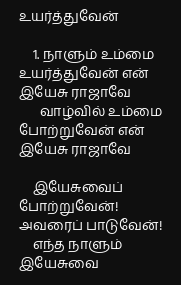உயர்த்துவேன்

    1. நாளும் உம்மை உயர்த்துவேன் என் இயேசு ராஜாவே
      வாழ்வில் உம்மை போற்றுவேன் என் இயேசு ராஜாவே

    இயேசுவைப் போற்றுவேன்! அவரைப் பாடுவேன்!
    எந்த நாளும் இயேசுவை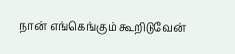நான் எங்கெங்கும் கூறிடுவேன்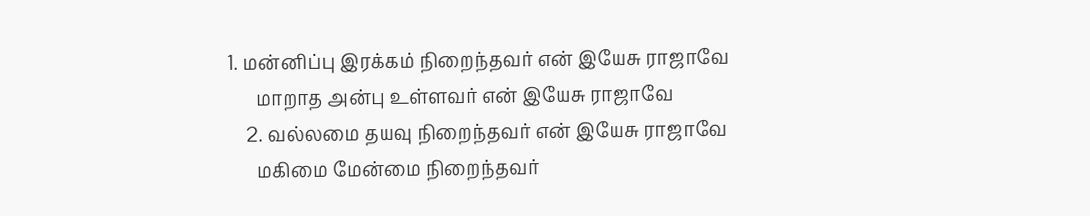1. மன்னிப்பு இரக்கம் நிறைந்தவர் என் இயேசு ராஜாவே
      மாறாத அன்பு உள்ளவர் என் இயேசு ராஜாவே
    2. வல்லமை தயவு நிறைந்தவர் என் இயேசு ராஜாவே
      மகிமை மேன்மை நிறைந்தவர்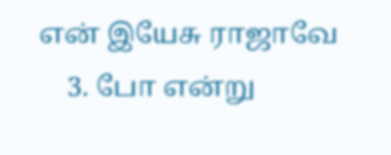என் இயேசு ராஜாவே
    3. போ என்று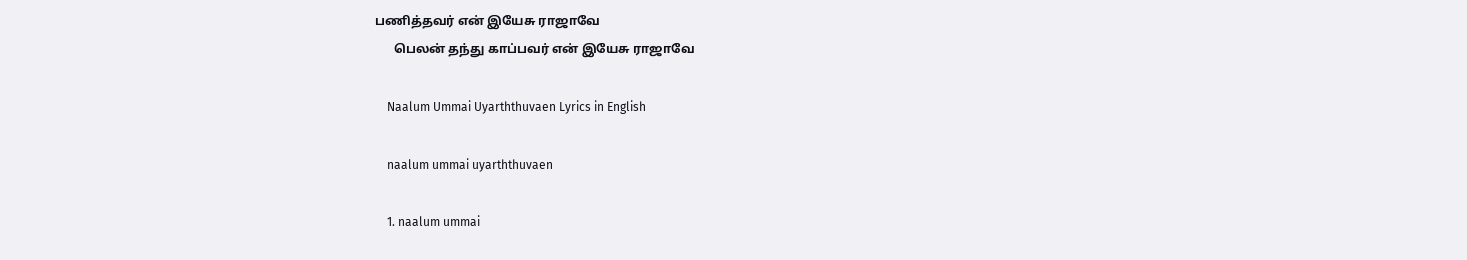பணித்தவர் என் இயேசு ராஜாவே
      பெலன் தந்து காப்பவர் என் இயேசு ராஜாவே

    Naalum Ummai Uyarththuvaen Lyrics in English

    naalum ummai uyarththuvaen

    1. naalum ummai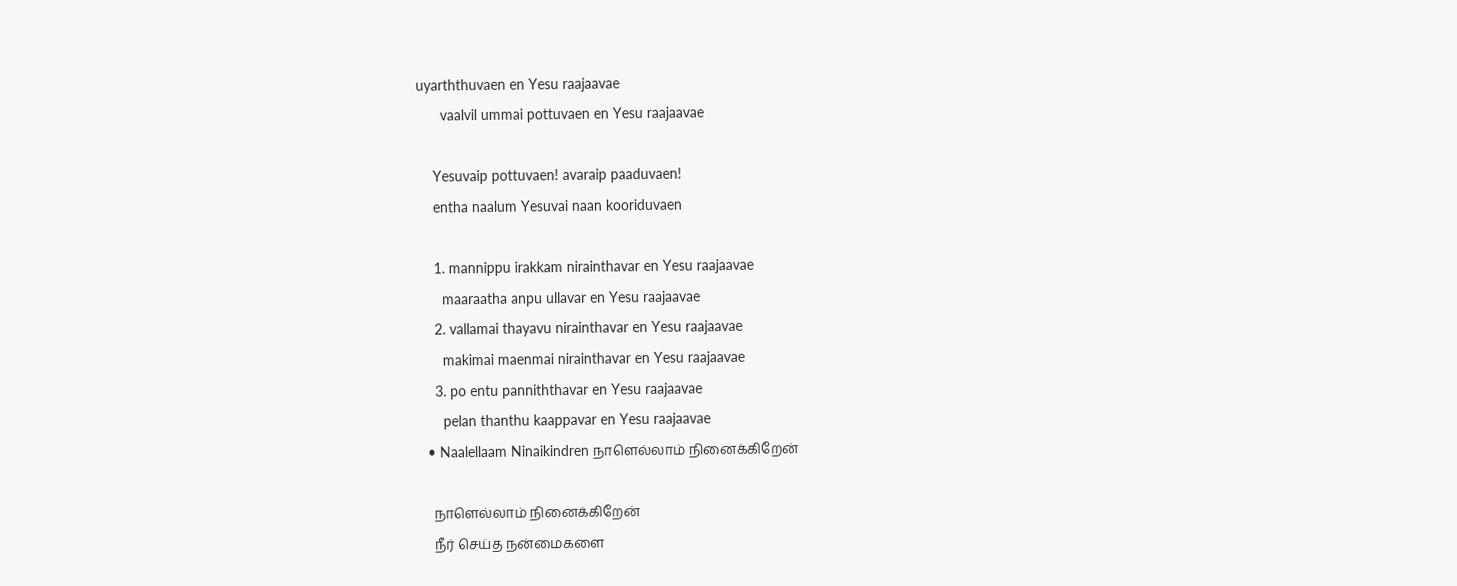uyarththuvaen en Yesu raajaavae
      vaalvil ummai pottuvaen en Yesu raajaavae

    Yesuvaip pottuvaen! avaraip paaduvaen!
    entha naalum Yesuvai naan kooriduvaen

    1. mannippu irakkam nirainthavar en Yesu raajaavae
      maaraatha anpu ullavar en Yesu raajaavae
    2. vallamai thayavu nirainthavar en Yesu raajaavae
      makimai maenmai nirainthavar en Yesu raajaavae
    3. po entu panniththavar en Yesu raajaavae
      pelan thanthu kaappavar en Yesu raajaavae
  • Naalellaam Ninaikindren நாளெல்லாம் நினைக்கிறேன்

    நாளெல்லாம் நினைக்கிறேன்
    நீர் செய்த நன்மைகளை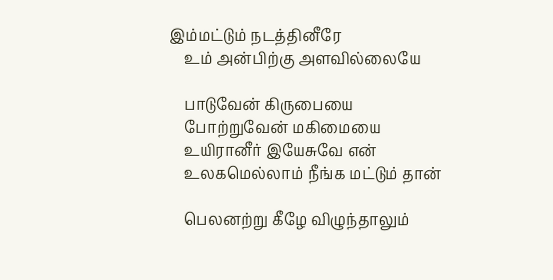இம்மட்டும் நடத்தினீரே
    உம் அன்பிற்கு அளவில்லையே

    பாடுவேன் கிருபையை
    போற்றுவேன் மகிமையை
    உயிரானீர் இயேசுவே என்
    உலகமெல்லாம் நீங்க மட்டும் தான்

    பெலனற்று கீழே விழுந்தாலும்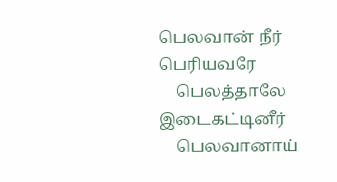பெலவான் நீர் பெரியவரே
    பெலத்தாலே இடைகட்டினீர்
    பெலவானாய்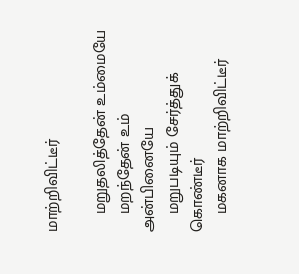மாற்றிவிட்டீர்

    மறுதலித்தேன் உம்மையே
    மறந்தேன் உம் அன்பினையே
    மறுபடியும் சேர்த்துக் கொண்டீர்
    மகனாக மாற்றிவிட்டீர்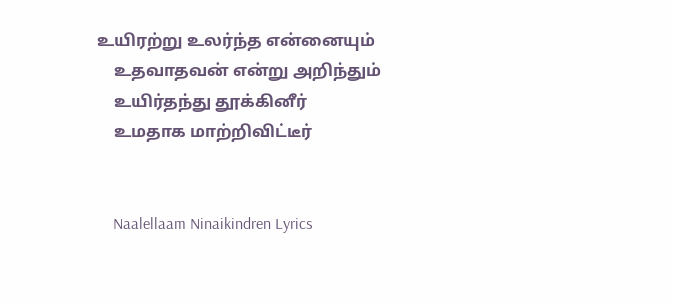உயிரற்று உலர்ந்த என்னையும்
    உதவாதவன் என்று அறிந்தும்
    உயிர்தந்து தூக்கினீர்
    உமதாக மாற்றிவிட்டீர்


    Naalellaam Ninaikindren Lyrics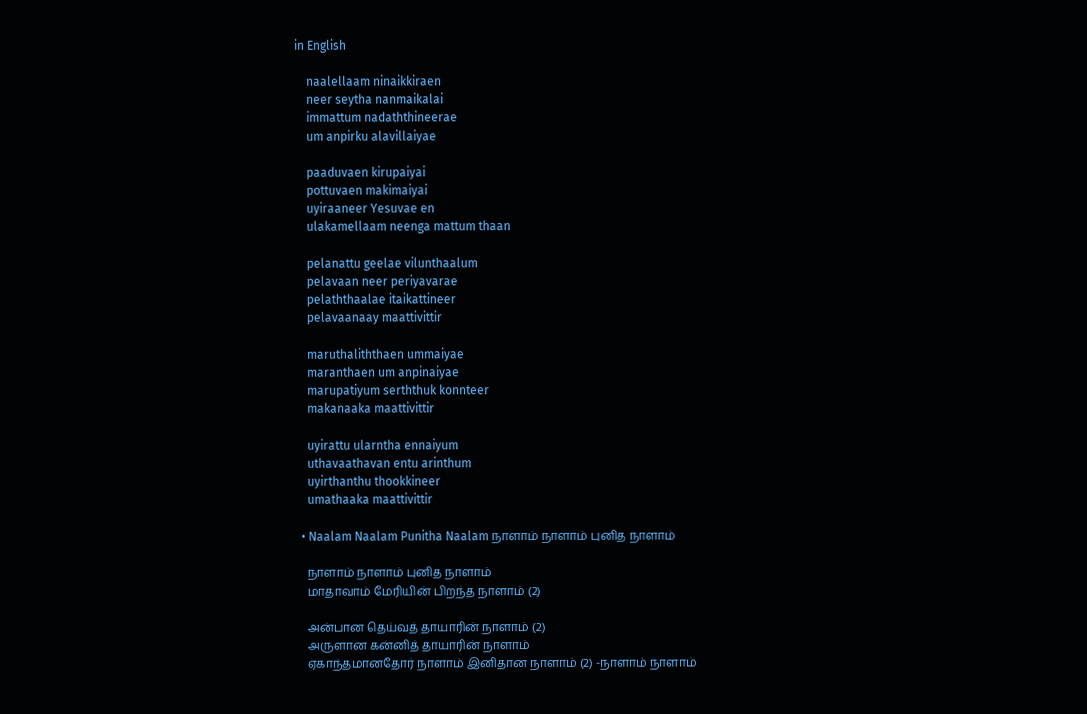in English

    naalellaam ninaikkiraen
    neer seytha nanmaikalai
    immattum nadaththineerae
    um anpirku alavillaiyae

    paaduvaen kirupaiyai
    pottuvaen makimaiyai
    uyiraaneer Yesuvae en
    ulakamellaam neenga mattum thaan

    pelanattu geelae vilunthaalum
    pelavaan neer periyavarae
    pelaththaalae itaikattineer
    pelavaanaay maattivittir

    maruthaliththaen ummaiyae
    maranthaen um anpinaiyae
    marupatiyum serththuk konnteer
    makanaaka maattivittir

    uyirattu ularntha ennaiyum
    uthavaathavan entu arinthum
    uyirthanthu thookkineer
    umathaaka maattivittir

  • Naalam Naalam Punitha Naalam நாளாம் நாளாம் புனித நாளாம்

    நாளாம் நாளாம் புனித நாளாம்
    மாதாவாம் மேரியின் பிறந்த நாளாம் (2)

    அன்பான தெய்வத் தாயாரின் நாளாம் (2)
    அருளான கன்னித் தாயாரின் நாளாம்
    ஏகாந்தமானதோர் நாளாம் இனிதான நாளாம் (2) -நாளாம் நாளாம்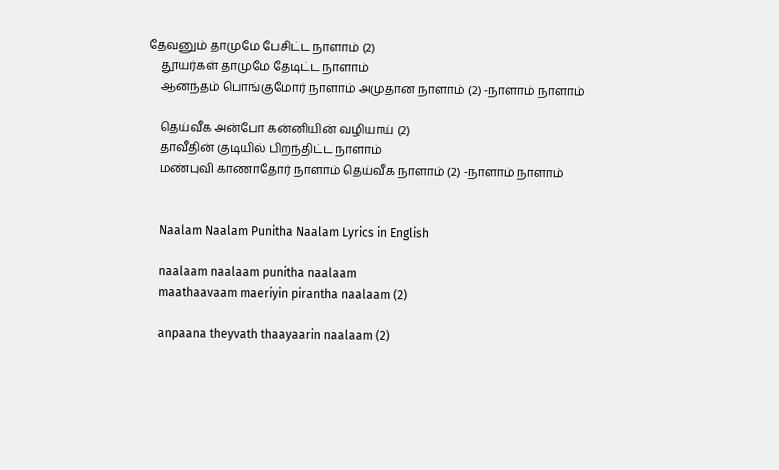தேவனும் தாமுமே பேசிட்ட நாளாம் (2)
    தூயர்கள் தாமுமே தேடிட்ட நாளாம்
    ஆனந்தம் பொங்குமோர் நாளாம் அமுதான நாளாம் (2) -நாளாம் நாளாம்

    தெய்வீக அன்போ கன்னியின் வழியாய் (2)
    தாவீதின் குடியில் பிறந்திட்ட நாளாம்
    மண்புவி காணாதோர் நாளாம் தெய்வீக நாளாம் (2) -நாளாம் நாளாம்


    Naalam Naalam Punitha Naalam Lyrics in English

    naalaam naalaam punitha naalaam
    maathaavaam maeriyin pirantha naalaam (2)

    anpaana theyvath thaayaarin naalaam (2)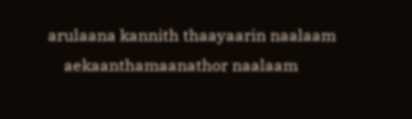arulaana kannith thaayaarin naalaam
    aekaanthamaanathor naalaam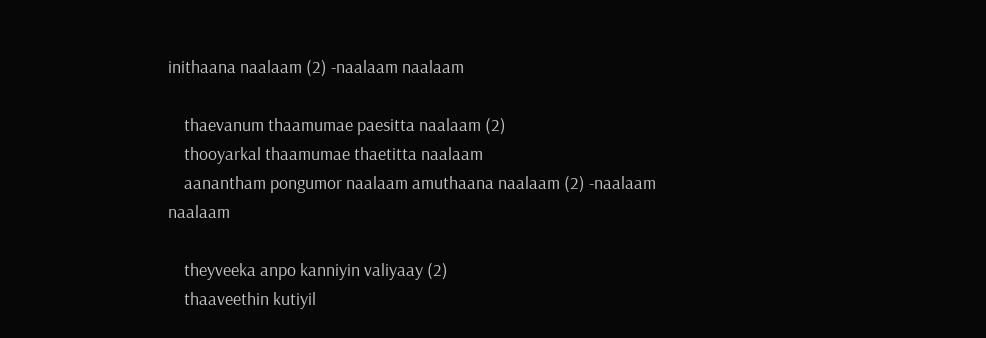inithaana naalaam (2) -naalaam naalaam

    thaevanum thaamumae paesitta naalaam (2)
    thooyarkal thaamumae thaetitta naalaam
    aanantham pongumor naalaam amuthaana naalaam (2) -naalaam naalaam

    theyveeka anpo kanniyin valiyaay (2)
    thaaveethin kutiyil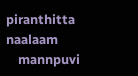piranthitta naalaam
    mannpuvi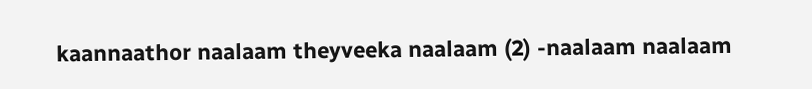kaannaathor naalaam theyveeka naalaam (2) -naalaam naalaam